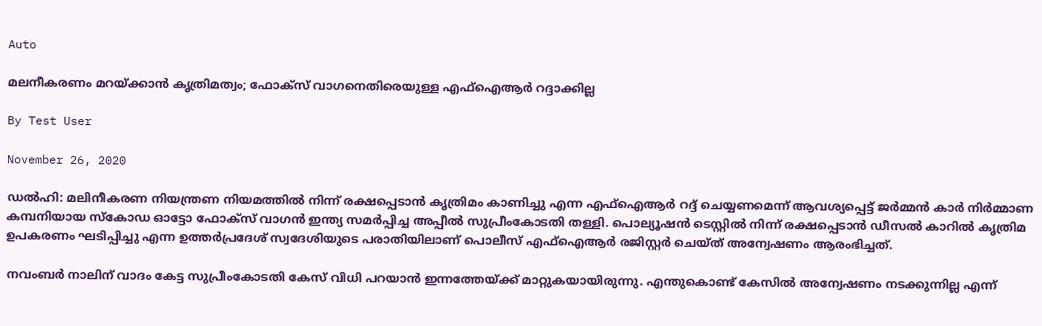Auto

മലനീകരണം മറയ്ക്കാന്‍ കൃത്രിമത്വം; ഫോക്‌സ് വാഗനെതിരെയുള്ള എഫ്‌ഐആര്‍ റദ്ദാക്കില്ല

By Test User

November 26, 2020

ഡല്‍ഹി: മലിനീകരണ നിയന്ത്രണ നിയമത്തില്‍ നിന്ന് രക്ഷപ്പെടാന്‍ കൃത്രിമം കാണിച്ചു എന്ന എഫ്ഐആര്‍ റദ്ദ് ചെയ്യണമെന്ന് ആവശ്യപ്പെട്ട് ജര്‍മ്മന്‍ കാര്‍ നിര്‍മ്മാണ കമ്പനിയായ സ്‌കോഡ ഓട്ടോ ഫോക്സ് വാഗന്‍ ഇന്ത്യ സമര്‍പ്പിച്ച അപ്പീല്‍ സുപ്രീംകോടതി തള്ളി. പൊല്യൂഷന്‍ ടെസ്റ്റില്‍ നിന്ന് രക്ഷപ്പെടാന്‍ ഡീസല്‍ കാറില്‍ കൃത്രിമ ഉപകരണം ഘടിപ്പിച്ചു എന്ന ഉത്തര്‍പ്രദേശ് സ്വദേശിയുടെ പരാതിയിലാണ് പൊലീസ് എഫ്ഐആര്‍ രജിസ്റ്റര്‍ ചെയ്ത് അന്വേഷണം ആരംഭിച്ചത്.

നവംബര്‍ നാലിന് വാദം കേട്ട സുപ്രീംകോടതി കേസ് വിധി പറയാന്‍ ഇന്നത്തേയ്ക്ക് മാറ്റുകയായിരുന്നു. എന്തുകൊണ്ട് കേസില്‍ അന്വേഷണം നടക്കുന്നില്ല എന്ന്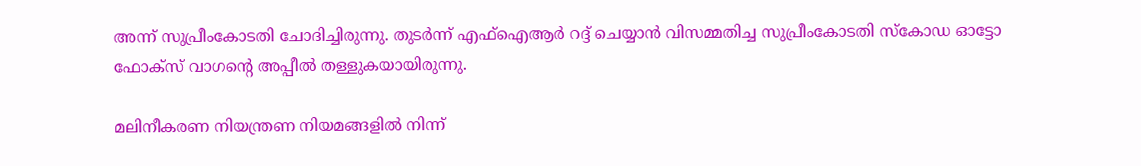അന്ന് സുപ്രീംകോടതി ചോദിച്ചിരുന്നു. തുടര്‍ന്ന് എഫ്ഐആര്‍ റദ്ദ് ചെയ്യാന്‍ വിസമ്മതിച്ച സുപ്രീംകോടതി സ്‌കോഡ ഓട്ടോ ഫോക്സ് വാഗന്റെ അപ്പീല്‍ തള്ളുകയായിരുന്നു.

മലിനീകരണ നിയന്ത്രണ നിയമങ്ങളില്‍ നിന്ന്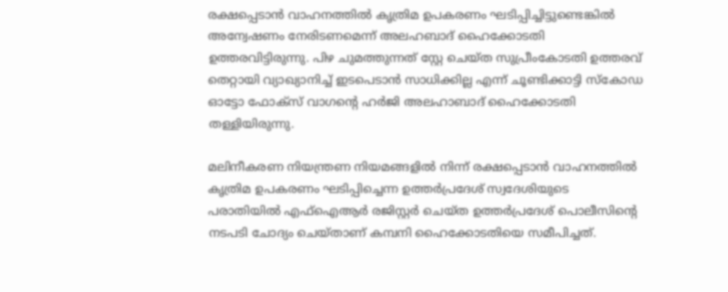രക്ഷപ്പെടാന്‍ വാഹനത്തില്‍ കൃത്രിമ ഉപകരണം ഘടിപ്പിച്ചിട്ടുണ്ടെങ്കില്‍ അന്വേഷണം നേരിടണമെന്ന് അലഹബാദ് ഹൈക്കോടതി ഉത്തരവിട്ടിരുന്നു. പിഴ ചുമത്തുന്നത് സ്റ്റേ ചെയ്ത സുപ്രീംകോടതി ഉത്തരവ് തെറ്റായി വ്യാഖ്യാനിച്ച് ഇടപെടാന്‍ സാധിക്കില്ല എന്ന് ചൂണ്ടിക്കാട്ടി സ്‌കോഡ ഓട്ടോ ഫോക്സ് വാഗന്റെ ഹര്‍ജി അലഹാബാദ് ഹൈക്കോടതി തള്ളിയിരുന്നു.

മലിനീകരണ നിയന്ത്രണ നിയമങ്ങളില്‍ നിന്ന് രക്ഷപ്പെടാന്‍ വാഹനത്തില്‍ കൃത്രിമ ഉപകരണം ഘടിപ്പിച്ചെന്ന ഉത്തര്‍പ്രദേശ് സ്വദേശിയുടെ പരാതിയില്‍ എഫ്ഐആര്‍ രജിസ്റ്റര്‍ ചെയ്ത ഉത്തര്‍പ്രദേശ് പൊലീസിന്റെ നടപടി ചോദ്യം ചെയ്താണ് കമ്പനി ഹൈക്കോടതിയെ സമീപിച്ചത്.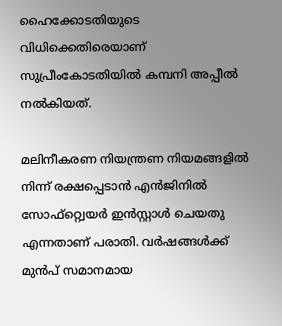ഹൈക്കോടതിയുടെ വിധിക്കെതിരെയാണ് സുപ്രീംകോടതിയില്‍ കമ്പനി അപ്പീല്‍ നല്‍കിയത്.

മലിനീകരണ നിയന്ത്രണ നിയമങ്ങളില്‍ നിന്ന് രക്ഷപ്പെടാന്‍ എന്‍ജിനില്‍ സോഫ്റ്റ്വെയര്‍ ഇന്‍സ്റ്റാള്‍ ചെയതു എന്നതാണ് പരാതി. വര്‍ഷങ്ങള്‍ക്ക് മുന്‍പ് സമാനമായ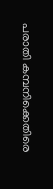പരാതി കമ്പനിക്കെതിരെ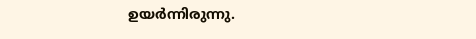ഉയര്‍ന്നിരുന്നു.